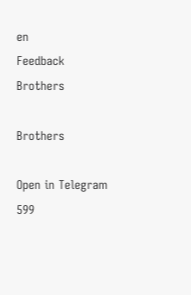en
Feedback
Brothers

Brothers

Open in Telegram
599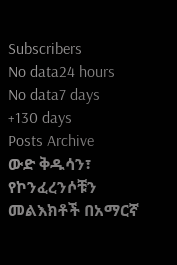Subscribers
No data24 hours
No data7 days
+130 days
Posts Archive
ውድ ቅዱሳን፣ የኮንፈረንሶቹን መልእክቶች በአማርኛ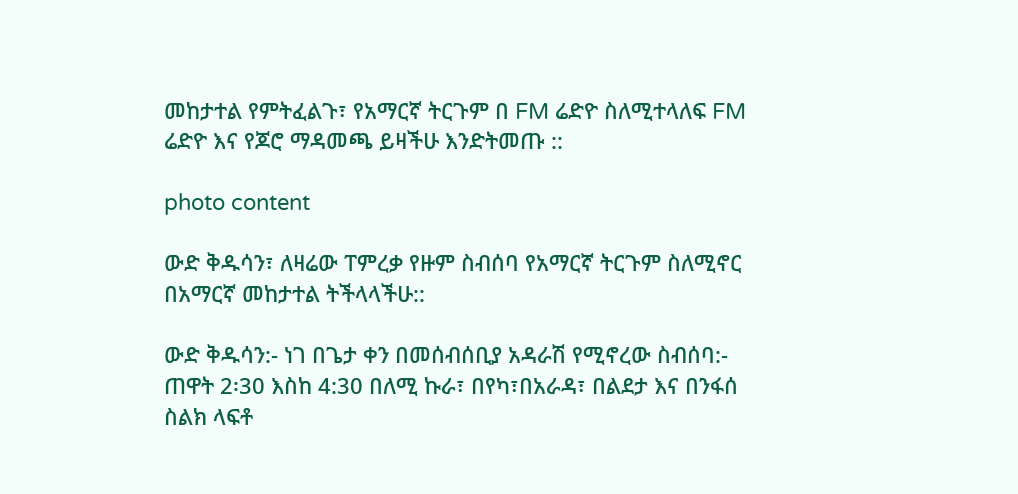መከታተል የምትፈልጉ፣ የአማርኛ ትርጉም በ FM ሬድዮ ስለሚተላለፍ FM ሬድዮ እና የጆሮ ማዳመጫ ይዛችሁ እንድትመጡ ::

photo content

ውድ ቅዱሳን፣ ለዛሬው ፐምረቃ የዙም ስብሰባ የአማርኛ ትርጉም ስለሚኖር በአማርኛ መከታተል ትችላላችሁ::

ውድ ቅዱሳን:- ነገ በጌታ ቀን በመሰብሰቢያ አዳራሽ የሚኖረው ስብሰባ:- ጠዋት 2፡30 እስከ 4:30 በለሚ ኩራ፣ በየካ፣በአራዳ፣ በልደታ እና በንፋሰ ስልክ ላፍቶ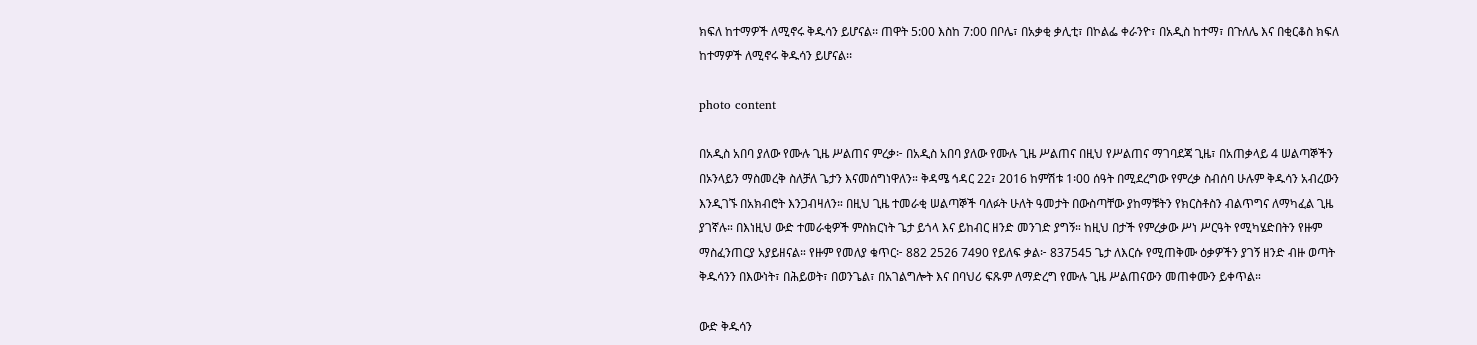ክፍለ ከተማዎች ለሚኖሩ ቅዱሳን ይሆናል፡፡ ጠዋት 5:00 እስከ 7:00 በቦሌ፣ በአቃቂ ቃሊቲ፣ በኮልፌ ቀራንዮ፣ በአዲስ ከተማ፣ በጉለሌ እና በቂርቆስ ክፍለ ከተማዎች ለሚኖሩ ቅዱሳን ይሆናል፡፡

photo content

በአዲስ አበባ ያለው የሙሉ ጊዜ ሥልጠና ምረቃ፦ በአዲስ አበባ ያለው የሙሉ ጊዜ ሥልጠና በዚህ የሥልጠና ማገባደጃ ጊዜ፣ በአጠቃላይ 4 ሠልጣኞችን በኦንላይን ማስመረቅ ስለቻለ ጌታን እናመሰግነዋለን። ቅዳሜ ኅዳር 22፣ 2016 ከምሽቱ 1፡00 ሰዓት በሚደረግው የምረቃ ስብሰባ ሁሉም ቅዱሳን አብረውን እንዲገኙ በአክብሮት እንጋብዛለን። በዚህ ጊዜ ተመራቂ ሠልጣኞች ባለፉት ሁለት ዓመታት በውስጣቸው ያከማቹትን የክርስቶስን ብልጥግና ለማካፈል ጊዜ ያገኛሉ። በእነዚህ ውድ ተመራቂዎች ምስክርነት ጌታ ይጎላ እና ይከብር ዘንድ መንገድ ያግኝ። ከዚህ በታች የምረቃው ሥነ ሥርዓት የሚካሄድበትን የዙም ማስፈንጠርያ አያይዘናል። የዙም የመለያ ቁጥር፦ 882 2526 7490 የይለፍ ቃል፦ 837545 ጌታ ለእርሱ የሚጠቅሙ ዕቃዎችን ያገኝ ዘንድ ብዙ ወጣት ቅዱሳንን በእውነት፣ በሕይወት፣ በወንጌል፣ በአገልግሎት እና በባህሪ ፍጹም ለማድረግ የሙሉ ጊዜ ሥልጠናውን መጠቀሙን ይቀጥል።

ውድ ቅዱሳን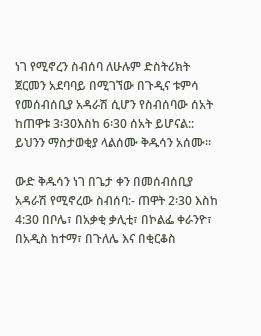ነገ የሚኖረን ስብሰባ ለሁሉም ድስትሪክት ጀርመን አደባባይ በሚገኘው በጉዲና ቱምሳ የመሰብሰቢያ አዳራሽ ሲሆን የስብሰባው ሰአት ከጠዋቱ 3፡30እስከ 6፡30 ሰአት ይሆናል:: ይህንን ማስታወቂያ ላልሰሙ ቅዱሳን አሰሙ።

ውድ ቅዱሳን ነገ በጌታ ቀን በመሰብሰቢያ አዳራሽ የሚኖረው ስብሰባ:- ጠዋት 2፡30 እስከ 4:30 በቦሌ፣ በአቃቂ ቃሊቲ፣ በኮልፌ ቀራንዮ፣ በአዲስ ከተማ፣ በጉለሌ እና በቂርቆስ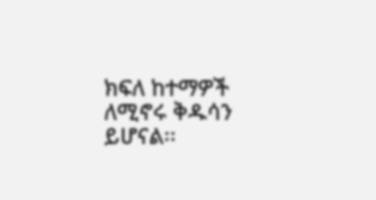ክፍለ ከተማዎች ለሚኖሩ ቅዱሳን ይሆናል፡፡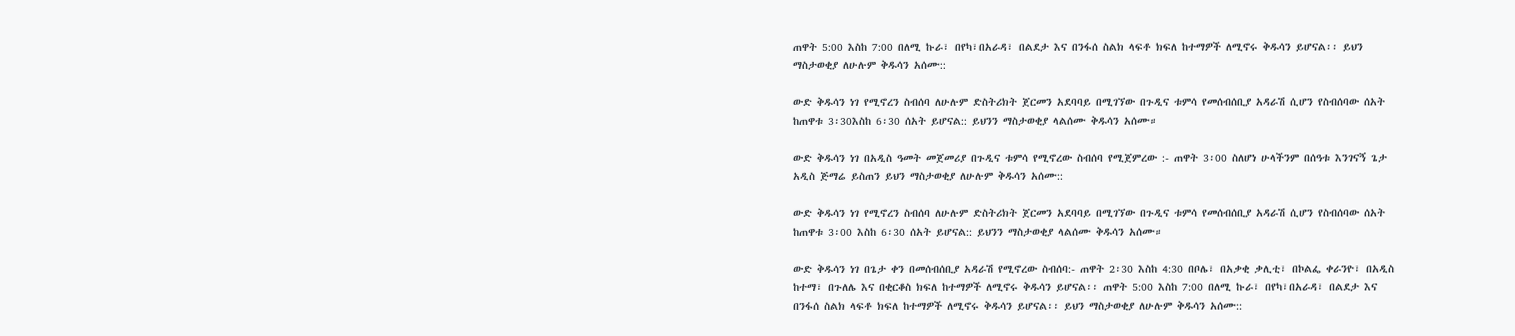ጠዋት 5:00 እስከ 7:00 በለሚ ኩራ፣ በየካ፣በአራዳ፣ በልደታ እና በንፋሰ ስልክ ላፍቶ ክፍለ ከተማዎች ለሚኖሩ ቅዱሳን ይሆናል፡፡ ይህን ማስታወቂያ ለሁሉም ቅዱሳን አሰሙ::

ውድ ቅዱሳን ነገ የሚኖረን ስብሰባ ለሁሉም ድስትሪክት ጀርመን አደባባይ በሚገኘው በጉዲና ቱምሳ የመሰብሰቢያ አዳራሽ ሲሆን የስብሰባው ሰአት ከጠዋቱ 3፡30እስከ 6፡30 ሰአት ይሆናል:: ይህንን ማስታወቂያ ላልሰሙ ቅዱሳን አሰሙ።

ውድ ቅዱሳን ነገ በአዲስ ዓመት መጀመሪያ በጉዲና ቱምሳ የሚኖረው ስብሰባ የሚጀምረው :- ጠዋት 3፡00 ስለሆነ ሁላችንም በሰዓቱ እንገናኝ ጌታ አዲስ ጅማሬ ይስጠን ይህን ማስታወቂያ ለሁሉም ቅዱሳን አሰሙ::

ውድ ቅዱሳን ነገ የሚኖረን ስብሰባ ለሁሉም ድስትሪክት ጀርመን አደባባይ በሚገኘው በጉዲና ቱምሳ የመሰብሰቢያ አዳራሽ ሲሆን የስብሰባው ሰአት ከጠዋቱ 3፡00 እስከ 6፡30 ሰአት ይሆናል:: ይህንን ማስታወቂያ ላልሰሙ ቅዱሳን አሰሙ።

ውድ ቅዱሳን ነገ በጌታ ቀን በመሰብሰቢያ አዳራሽ የሚኖረው ስብሰባ:- ጠዋት 2፡30 እስከ 4:30 በቦሌ፣ በአቃቂ ቃሊቲ፣ በኮልፌ ቀራንዮ፣ በአዲስ ከተማ፣ በጉለሌ እና በቂርቆስ ክፍለ ከተማዎች ለሚኖሩ ቅዱሳን ይሆናል፡፡ ጠዋት 5:00 እስከ 7:00 በለሚ ኩራ፣ በየካ፣በአራዳ፣ በልደታ እና በንፋሰ ስልክ ላፍቶ ክፍለ ከተማዎች ለሚኖሩ ቅዱሳን ይሆናል፡፡ ይህን ማስታወቂያ ለሁሉም ቅዱሳን አሰሙ::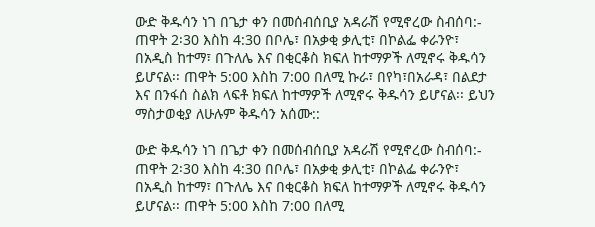ውድ ቅዱሳን ነገ በጌታ ቀን በመሰብሰቢያ አዳራሽ የሚኖረው ስብሰባ:- ጠዋት 2፡30 እስከ 4:30 በቦሌ፣ በአቃቂ ቃሊቲ፣ በኮልፌ ቀራንዮ፣ በአዲስ ከተማ፣ በጉለሌ እና በቂርቆስ ክፍለ ከተማዎች ለሚኖሩ ቅዱሳን ይሆናል፡፡ ጠዋት 5:00 እስከ 7:00 በለሚ ኩራ፣ በየካ፣በአራዳ፣ በልደታ እና በንፋሰ ስልክ ላፍቶ ክፍለ ከተማዎች ለሚኖሩ ቅዱሳን ይሆናል፡፡ ይህን ማስታወቂያ ለሁሉም ቅዱሳን አሰሙ::

ውድ ቅዱሳን ነገ በጌታ ቀን በመሰብሰቢያ አዳራሽ የሚኖረው ስብሰባ:- ጠዋት 2፡30 እስከ 4:30 በቦሌ፣ በአቃቂ ቃሊቲ፣ በኮልፌ ቀራንዮ፣ በአዲስ ከተማ፣ በጉለሌ እና በቂርቆስ ክፍለ ከተማዎች ለሚኖሩ ቅዱሳን ይሆናል፡፡ ጠዋት 5:00 እስከ 7:00 በለሚ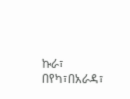ኩራ፣ በየካ፣በአራዳ፣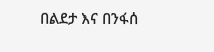በልደታ እና በንፋሰ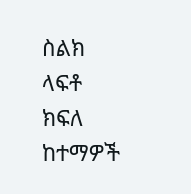ስልክ ላፍቶ ክፍለ ከተማዎች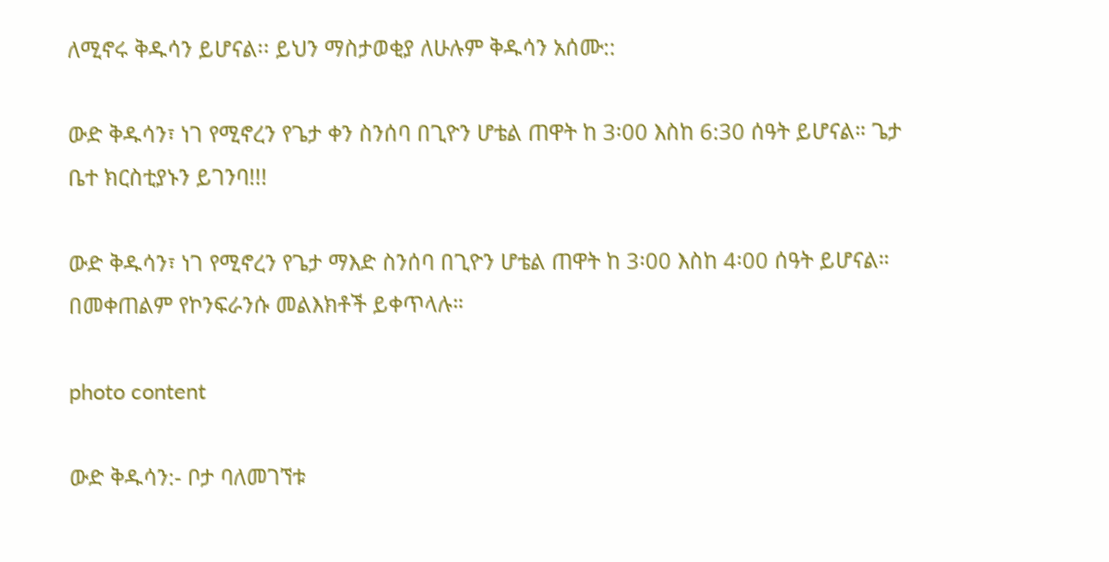ለሚኖሩ ቅዱሳን ይሆናል፡፡ ይህን ማስታወቂያ ለሁሉም ቅዱሳን አሰሙ::

ውድ ቅዱሳን፣ ነገ የሚኖረን የጌታ ቀን ስንሰባ በጊዮን ሆቴል ጠዋት ከ 3፡00 እስከ 6:30 ሰዓት ይሆናል። ጌታ ቤተ ክርስቲያኑን ይገንባ!!!

ውድ ቅዱሳን፣ ነገ የሚኖረን የጌታ ማእድ ስንሰባ በጊዮን ሆቴል ጠዋት ከ 3፡00 እስከ 4፡00 ሰዓት ይሆናል። በመቀጠልም የኮንፍራንሱ መልእክቶች ይቀጥላሉ።

photo content

ውድ ቅዱሳን:- ቦታ ባለመገኘቱ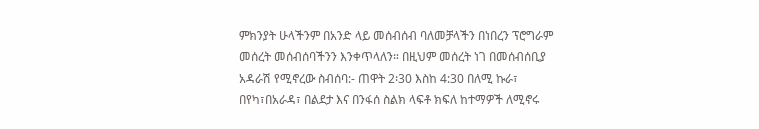ምክንያት ሁላችንም በአንድ ላይ መሰብሰብ ባለመቻላችን በነበረን ፕሮግራም መሰረት መሰብሰባችንን እንቀጥላለን። በዚህም መሰረት ነገ በመሰብሰቢያ አዳራሽ የሚኖረው ስብሰባ:- ጠዋት 2፡30 እስከ 4:30 በለሚ ኩራ፣ በየካ፣በአራዳ፣ በልደታ እና በንፋሰ ስልክ ላፍቶ ክፍለ ከተማዎች ለሚኖሩ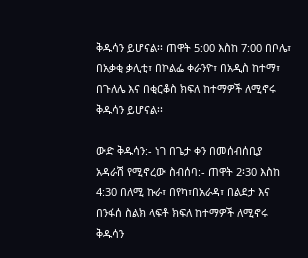ቅዱሳን ይሆናል፡፡ ጠዋት 5:00 እስከ 7:00 በቦሌ፣ በአቃቂ ቃሊቲ፣ በኮልፌ ቀራንዮ፣ በአዲስ ከተማ፣ በጉለሌ እና በቂርቆስ ክፍለ ከተማዎች ለሚኖሩ ቅዱሳን ይሆናል፡፡

ውድ ቅዱሳን:- ነገ በጌታ ቀን በመሰብሰቢያ አዳራሽ የሚኖረው ስብሰባ:- ጠዋት 2፡30 እስከ 4:30 በለሚ ኩራ፣ በየካ፣በአራዳ፣ በልደታ እና በንፋሰ ስልክ ላፍቶ ክፍለ ከተማዎች ለሚኖሩ ቅዱሳን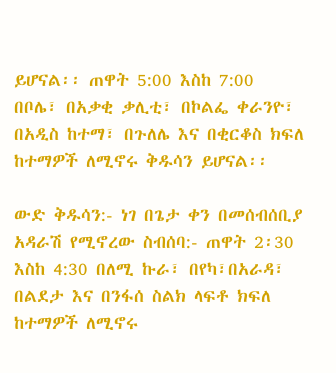ይሆናል፡፡ ጠዋት 5:00 እስከ 7:00 በቦሌ፣ በአቃቂ ቃሊቲ፣ በኮልፌ ቀራንዮ፣ በአዲስ ከተማ፣ በጉለሌ እና በቂርቆስ ክፍለ ከተማዎች ለሚኖሩ ቅዱሳን ይሆናል፡፡

ውድ ቅዱሳን:- ነገ በጌታ ቀን በመሰብሰቢያ አዳራሽ የሚኖረው ስብሰባ:- ጠዋት 2፡30 እስከ 4:30 በለሚ ኩራ፣ በየካ፣በአራዳ፣ በልደታ እና በንፋሰ ስልክ ላፍቶ ክፍለ ከተማዎች ለሚኖሩ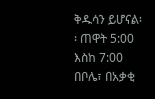ቅዱሳን ይሆናል፡፡ ጠዋት 5:00 እስከ 7:00 በቦሌ፣ በአቃቂ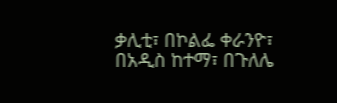ቃሊቲ፣ በኮልፌ ቀራንዮ፣ በአዲስ ከተማ፣ በጉለሌ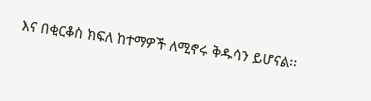እና በቂርቆስ ክፍለ ከተማዎች ለሚኖሩ ቅዱሳን ይሆናል፡፡